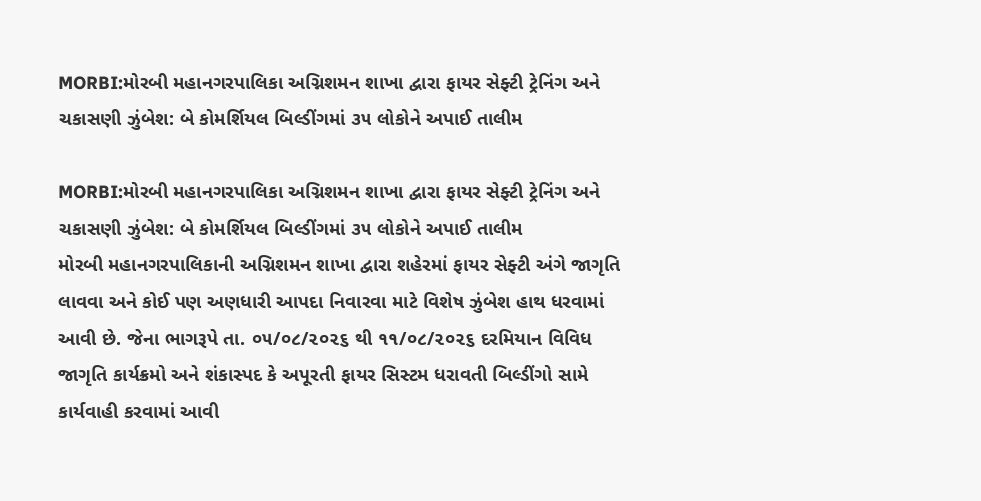MORBI:મોરબી મહાનગરપાલિકા અગ્નિશમન શાખા દ્વારા ફાયર સેફ્ટી ટ્રેનિંગ અને ચકાસણી ઝુંબેશ: બે કોમર્શિયલ બિલ્ડીંગમાં ૩૫ લોકોને અપાઈ તાલીમ

MORBI:મોરબી મહાનગરપાલિકા અગ્નિશમન શાખા દ્વારા ફાયર સેફ્ટી ટ્રેનિંગ અને ચકાસણી ઝુંબેશ: બે કોમર્શિયલ બિલ્ડીંગમાં ૩૫ લોકોને અપાઈ તાલીમ
મોરબી મહાનગરપાલિકાની અગ્નિશમન શાખા દ્વારા શહેરમાં ફાયર સેફ્ટી અંગે જાગૃતિ લાવવા અને કોઈ પણ અણધારી આપદા નિવારવા માટે વિશેષ ઝુંબેશ હાથ ધરવામાં આવી છે. જેના ભાગરૂપે તા. ૦૫/૦૮/૨૦૨૬ થી ૧૧/૦૮/૨૦૨૬ દરમિયાન વિવિધ જાગૃતિ કાર્યક્રમો અને શંકાસ્પદ કે અપૂરતી ફાયર સિસ્ટમ ધરાવતી બિલ્ડીંગો સામે કાર્યવાહી કરવામાં આવી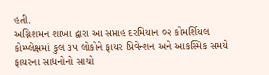હતી.
અગ્નિશમન શાખા દ્વારા આ સપ્તાહ દરમિયાન ૦૨ કોમર્શિયલ કોમ્પ્લેક્ષમાં કુલ ૩૫ લોકોને ફાયર પ્રિવેન્શન અને આકસ્મિક સમયે ફાયરના સાધનોનો સાચો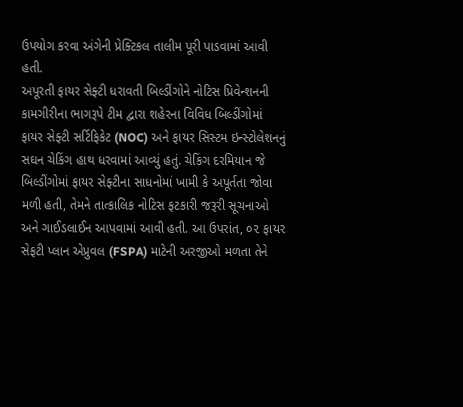ઉપયોગ કરવા અંગેની પ્રેક્ટિકલ તાલીમ પૂરી પાડવામાં આવી હતી.
અપૂરતી ફાયર સેફ્ટી ધરાવતી બિલ્ડીંગોને નોટિસ પ્રિવેન્શનની કામગીરીના ભાગરૂપે ટીમ દ્વારા શહેરના વિવિધ બિલ્ડીંગોમાં ફાયર સેફ્ટી સર્ટિફિકેટ (NOC) અને ફાયર સિસ્ટમ ઇન્સ્ટોલેશનનું સઘન ચેકિંગ હાથ ધરવામાં આવ્યું હતું. ચેકિંગ દરમિયાન જે બિલ્ડીંગોમાં ફાયર સેફ્ટીના સાધનોમાં ખામી કે અપૂર્તતા જોવા મળી હતી, તેમને તાત્કાલિક નોટિસ ફટકારી જરૂરી સૂચનાઓ અને ગાઈડલાઈન આપવામાં આવી હતી. આ ઉપરાંત, ૦૨ ફાયર સેફટી પ્લાન એપ્રુવલ (FSPA) માટેની અરજીઓ મળતા તેને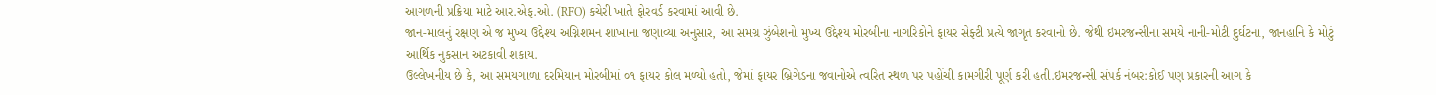આગળની પ્રક્રિયા માટે આર.એફ.ઓ. (RFO) કચેરી ખાતે ફોરવર્ડ કરવામાં આવી છે.
જાન-માલનું રક્ષણ એ જ મુખ્ય ઉદ્દેશ્ય અગ્નિશમન શાખાના જણાવ્યા અનુસાર, આ સમગ્ર ઝુંબેશનો મુખ્ય ઉદ્દેશ્ય મોરબીના નાગરિકોને ફાયર સેફ્ટી પ્રત્યે જાગૃત કરવાનો છે. જેથી ઇમરજન્સીના સમયે નાની-મોટી દુર્ઘટના, જાનહાનિ કે મોટું આર્થિક નુકસાન અટકાવી શકાય.
ઉલ્લેખનીય છે કે, આ સમયગાળા દરમિયાન મોરબીમાં ૦૧ ફાયર કોલ મળ્યો હતો, જેમાં ફાયર બ્રિગેડના જવાનોએ ત્વરિત સ્થળ પર પહોંચી કામગીરી પૂર્ણ કરી હતી.ઇમરજન્સી સંપર્ક નંબર:કોઈ પણ પ્રકારની આગ કે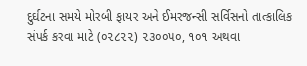દુર્ઘટના સમયે મોરબી ફાયર અને ઈમરજન્સી સર્વિસનો તાત્કાલિક સંપર્ક કરવા માટે (૦૨૮૨૨) ૨૩૦૦૫૦, ૧૦૧ અથવા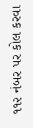૧૧૨ નંબર પર કોલ કરવા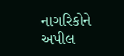નાગરિકોને અપીલ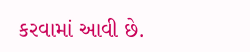કરવામાં આવી છે.